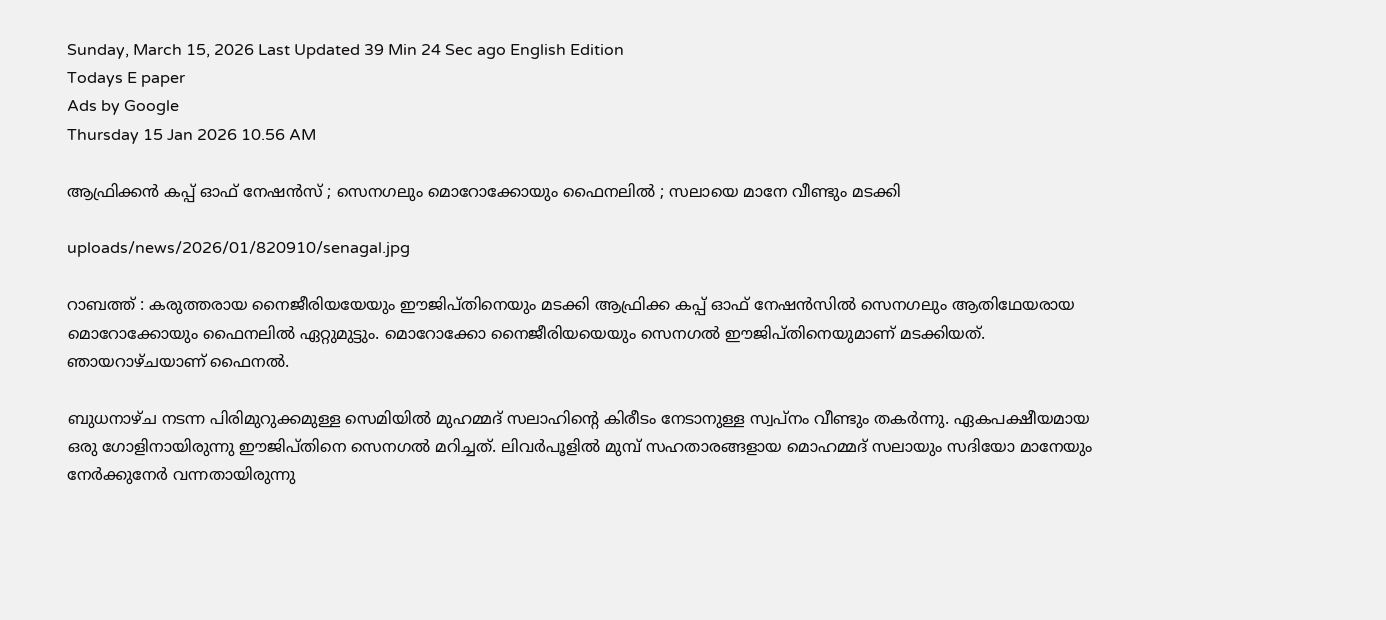Sunday, March 15, 2026 Last Updated 39 Min 24 Sec ago English Edition
Todays E paper
Ads by Google
Thursday 15 Jan 2026 10.56 AM

ആഫ്രിക്കന്‍ കപ്പ് ഓഫ് നേഷന്‍സ് ; സെനഗലും മൊറോക്കോയും ഫൈനലില്‍ ; സലായെ മാനേ വീണ്ടും മടക്കി

uploads/news/2026/01/820910/senagal.jpg

റാബത്ത് : കരുത്തരായ നൈജീരിയയേയും ഈജിപ്തിനെയും മടക്കി ആഫ്രിക്ക കപ്പ് ഓഫ് നേഷന്‍സില്‍ സെനഗലും ആതിഥേയരായ മൊറോക്കോയും ഫൈനലില്‍ ഏറ്റുമുട്ടും. മൊറോക്കോ നൈജീരിയയെയും സെനഗല്‍ ഈജിപ്തിനെയുമാണ് മടക്കിയത്. ഞായറാഴ്ചയാണ് ഫൈനല്‍.

ബുധനാഴ്ച നടന്ന പിരിമുറുക്കമുള്ള സെമിയില്‍ മുഹമ്മദ് സലാഹിന്റെ കിരീടം നേടാനുള്ള സ്വപ്നം വീണ്ടും തകര്‍ന്നു. ഏകപക്ഷീയമായ ഒരു ഗോളിനായിരുന്നു ഈജിപ്തിനെ സെനഗല്‍ മറിച്ചത്. ലിവര്‍പൂളില്‍ മുമ്പ് സഹതാരങ്ങളായ മൊഹമ്മദ് സലായും സദിയോ മാനേയും നേര്‍ക്കുനേര്‍ വന്നതായിരുന്നു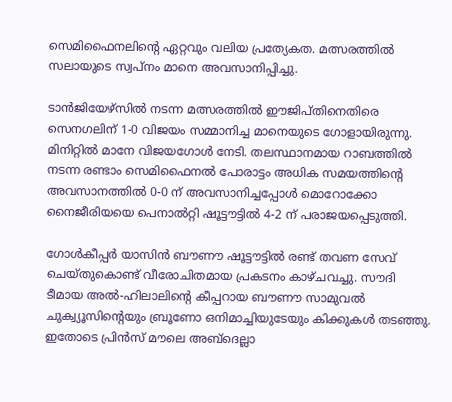സെമിഫൈനലിന്റെ ഏറ്റവും വലിയ പ്രത്യേകത. മത്സരത്തില്‍ സലായുടെ സ്വപ്നം മാനെ അവസാനിപ്പിച്ചു.

ടാന്‍ജിയേഴ്‌സില്‍ നടന്ന മത്സരത്തില്‍ ഈജിപ്തിനെതിരെ സെനഗലിന് 1-0 വിജയം സമ്മാനിച്ച മാനെയുടെ ഗോളായിരുന്നു. മിനിറ്റില്‍ മാനേ വിജയഗോള്‍ നേടി. തലസ്ഥാനമായ റാബത്തില്‍ നടന്ന രണ്ടാം സെമിഫൈനല്‍ പോരാട്ടം അധിക സമയത്തിന്റെ അവസാനത്തില്‍ 0-0 ന് അവസാനിച്ചപ്പോള്‍ മൊറോക്കോ നൈജീരിയയെ പെനാല്‍റ്റി ഷൂട്ടൗട്ടില്‍ 4-2 ന് പരാജയപ്പെടുത്തി.

ഗോള്‍കീപ്പര്‍ യാസിന്‍ ബൗണൗ ഷൂട്ടൗട്ടില്‍ രണ്ട് തവണ സേവ് ചെയ്തുകൊണ്ട് വീരോചിതമായ പ്രകടനം കാഴ്ചവച്ചു. സൗദി ടീമായ അല്‍-ഹിലാലിന്റെ കീപ്പറായ ബൗണൗ സാമുവല്‍ ചുക്വ്യൂസിന്റെയും ബ്രൂണോ ഒനിമാച്ചിയുടേയും കിക്കുകള്‍ തടഞ്ഞു. ഇതോടെ പ്രിന്‍സ് മൗലെ അബ്ദെല്ലാ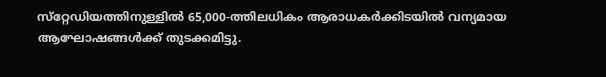സ്‌റ്റേഡിയത്തിനുള്ളില്‍ 65,000-ത്തിലധികം ആരാധകര്‍ക്കിടയില്‍ വന്യമായ ആഘോഷങ്ങള്‍ക്ക് തുടക്കമിട്ടു.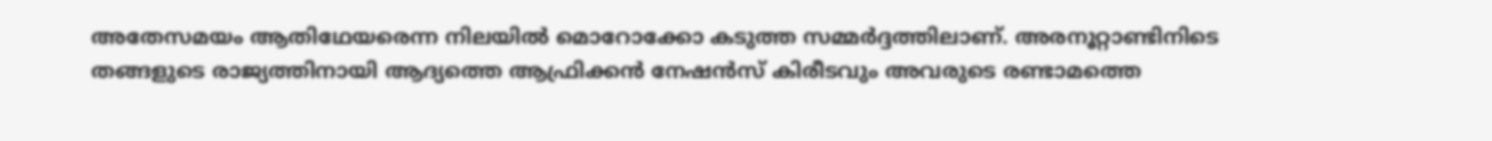അതേസമയം ആതിഥേയരെന്ന നിലയില്‍ മൊറോക്കോ കടുത്ത സമ്മര്‍ദ്ദത്തിലാണ്. അരനൂറ്റാണ്ടിനിടെ തങ്ങളുടെ രാജ്യത്തിനായി ആദ്യത്തെ ആഫ്രിക്കന്‍ നേഷന്‍സ് കിരീടവും അവരുടെ രണ്ടാമത്തെ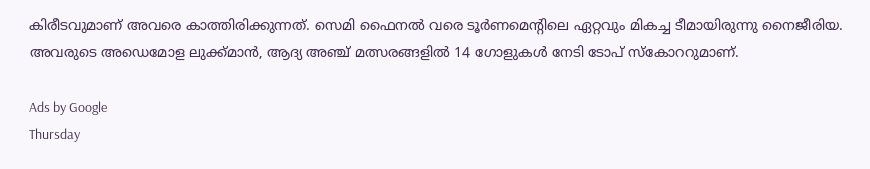കിരീടവുമാണ് അവരെ കാത്തിരിക്കുന്നത്. സെമി ഫൈനല്‍ വരെ ടൂര്‍ണമെന്റിലെ ഏറ്റവും മികച്ച ടീമായിരുന്നു നൈജീരിയ. അവരുടെ അഡെമോള ലുക്ക്മാന്‍, ആദ്യ അഞ്ച് മത്സരങ്ങളില്‍ 14 ഗോളുകള്‍ നേടി ടോപ് സ്‌കോററുമാണ്.

Ads by Google
Thursday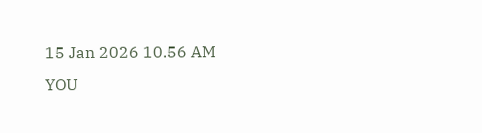15 Jan 2026 10.56 AM
YOU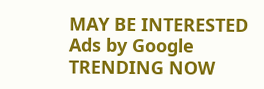MAY BE INTERESTED
Ads by Google
TRENDING NOW